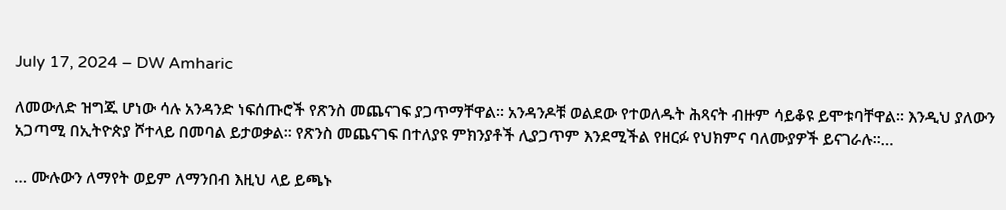July 17, 2024 – DW Amharic

ለመውለድ ዝግጁ ሆነው ሳሉ አንዳንድ ነፍሰጡሮች የጽንስ መጨናገፍ ያጋጥማቸዋል። አንዳንዶቹ ወልደው የተወለዱት ሕጻናት ብዙም ሳይቆዩ ይሞቱባቸዋል። እንዲህ ያለውን አጋጣሚ በኢትዮጵያ ሾተላይ በመባል ይታወቃል። የጽንስ መጨናገፍ በተለያዩ ምክንያቶች ሊያጋጥም እንደሚችል የዘርፉ የህክምና ባለሙያዎች ይናገራሉ።…

… ሙሉውን ለማየት ወይም ለማንበብ እዚህ ላይ ይጫኑ